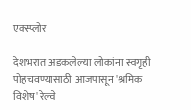एक्स्प्लोर

देशभरात अडकलेल्या लोकांना स्वगृही पोहचवण्यासाठी आजपासून 'श्रमिक विशेष' रेल्वे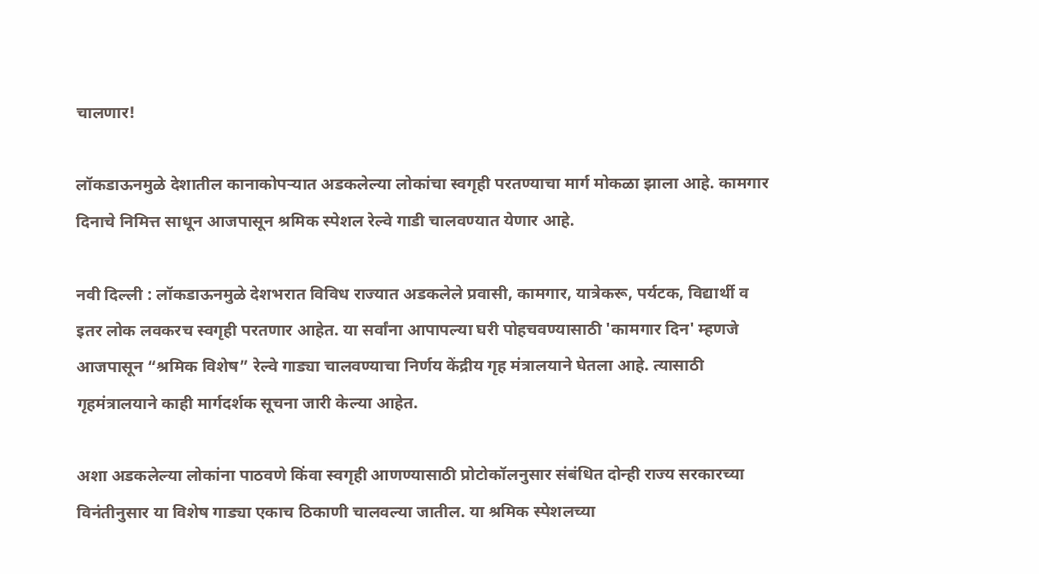चालणार!

लॉकडाऊनमुळे देशातील कानाकोपऱ्यात अडकलेल्या लोकांचा स्वगृही परतण्याचा मार्ग मोकळा झाला आहे. कामगार दिनाचे निमित्त साधून आजपासून श्रमिक स्पेशल रेल्वे गाडी चालवण्यात येणार आहे.

नवी दिल्ली : लॉकडाऊनमुळे देशभरात विविध राज्यात अडकलेले प्रवासी, कामगार, यात्रेकरू, पर्यटक, विद्यार्थी व इतर लोक लवकरच स्वगृही परतणार आहेत. या सर्वांना आपापल्या घरी पोहचवण्यासाठी 'कामगार दिन' म्हणजे आजपासून “श्रमिक विशेष” रेल्वे गाड्या चालवण्याचा निर्णय केंद्रीय गृह मंत्रालयाने घेतला आहे. त्यासाठी गृहमंत्रालयाने काही मार्गदर्शक सूचना जारी केल्या आहेत.

अशा अडकलेल्या लोकांना पाठवणे किंवा स्वगृही आणण्यासाठी प्रोटोकॉलनुसार संबंधित दोन्ही राज्य सरकारच्या विनंतीनुसार या विशेष गाड्या एकाच ठिकाणी चालवल्या जातील. या श्रमिक स्पेशलच्या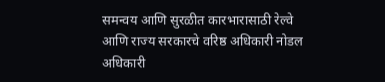समन्वय आणि सुरळीत कारभारासाठी रेल्वे आणि राज्य सरकारचे वरिष्ठ अधिकारी नोडल अधिकारी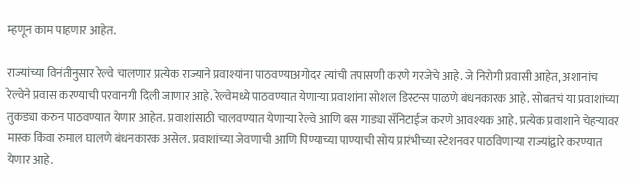म्हणून काम पाहणार आहेत.

राज्यांच्या विनंतीनुसार रेल्वे चालणार प्रत्येक राज्याने प्रवाश्यांना पाठवण्याअगोदर त्यांची तपासणी करणे गरजेचे आहे. जे निरोगी प्रवासी आहेत, अशानांच रेल्वेने प्रवास करण्याची परवानगी दिली जाणार आहे. रेल्वेमध्ये पाठवण्यात येणाऱ्या प्रवाशांना सोशल डिस्टन्स पाळणे बंधनकारक आहे. सोबतचं या प्रवाशांच्या तुकड्या करुन पाठवण्यात येणार आहेत. प्रवाशांसाठी चालवण्यात येणाऱ्या रेल्वे आणि बस गाड्या सॅनिटाईज करणे आवश्यक आहे. प्रत्येक प्रवाशाने चेहऱ्यावर मास्क किंवा रुमाल घालणे बंधनकारक असेल. प्रवाशांच्या जेवणाची आणि पिण्याच्या पाण्याची सोय प्रारंभीच्या स्टेशनवर पाठविणार्‍या राज्यांद्वारे करण्यात येणार आहे.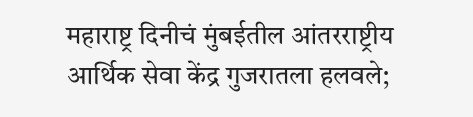महाराष्ट्र दिनीचं मुंबईतील आंतरराष्ट्रीय आर्थिक सेवा केंद्र गुजरातला हलवले;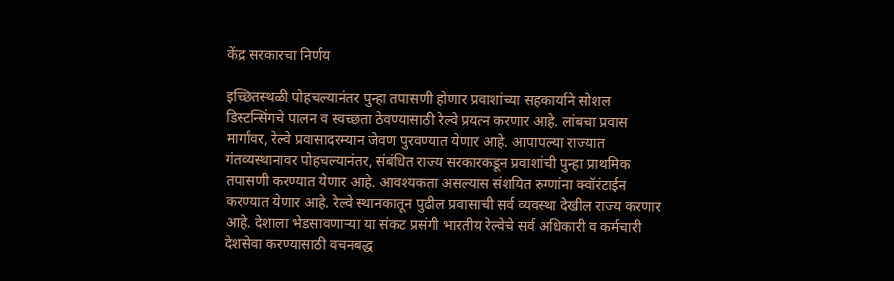केंद्र सरकारचा निर्णय

इच्छितस्थळी पोहचल्यानंतर पुन्हा तपासणी होणार प्रवाशांच्या सहकार्याने सोशल डिस्टन्सिंगचे पालन व स्वच्छता ठेवण्यासाठी रेल्वे प्रयत्न करणार आहे. लांबचा प्रवास मार्गांवर, रेल्वे प्रवासादरम्यान जेवण पुरवण्यात येणार आहे. आपापल्या राज्यात गंतव्यस्थानावर पोहचल्यानंतर, संबंधित राज्य सरकारकडून प्रवाशांची पुन्हा प्राथमिक तपासणी करण्यात येणार आहे. आवश्यकता असल्यास संशयित रुग्णांना क्वॉरंटाईन करण्यात येणार आहे. रेल्वे स्थानकातून पुढील प्रवासाची सर्व व्यवस्था देखील राज्य करणार आहे. देशाला भेडसावणाऱ्या या संकट प्रसंगी भारतीय रेल्वेचे सर्व अधिकारी व कर्मचारी देशसेवा करण्यासाठी वचनबद्ध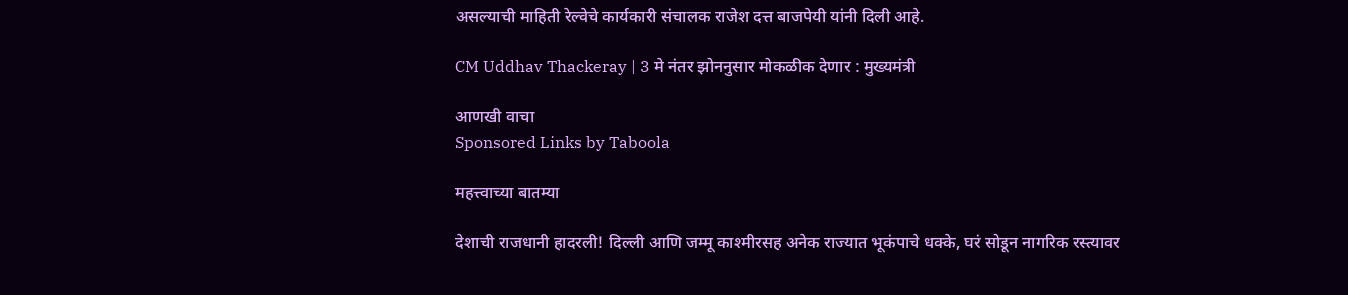असल्याची माहिती रेल्वेचे कार्यकारी संचालक राजेश दत्त बाजपेयी यांनी दिली आहे.

CM Uddhav Thackeray | 3 मे नंतर झोननुसार मोकळीक देणार : मुख्यमंत्री

आणखी वाचा
Sponsored Links by Taboola

महत्त्वाच्या बातम्या

देशाची राजधानी हादरली! दिल्ली आणि जम्मू काश्मीरसह अनेक राज्यात भूकंपाचे धक्के, घरं सोडून नागरिक रस्त्यावर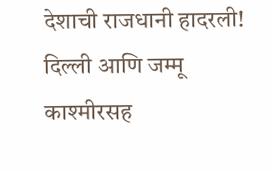देशाची राजधानी हादरली! दिल्ली आणि जम्मू काश्मीरसह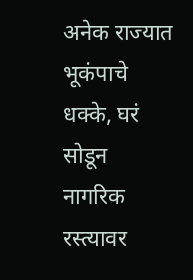अनेक राज्यात भूकंपाचे धक्के, घरं सोडून नागरिक रस्त्यावर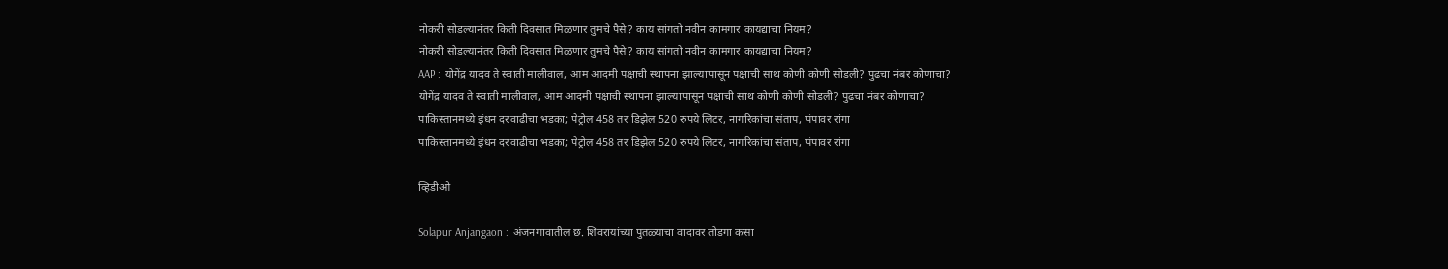नोकरी सोडल्यानंतर किती दिवसात मिळणार तुमचे पैसे? काय सांगतो नवीन कामगार कायद्याचा नियम?
नोकरी सोडल्यानंतर किती दिवसात मिळणार तुमचे पैसे? काय सांगतो नवीन कामगार कायद्याचा नियम?
AAP : योगेंद्र यादव ते स्वाती मालीवाल, आम आदमी पक्षाची स्थापना झाल्यापासून पक्षाची साथ कोणी कोणी सोडली? पुढचा नंबर कोणाचा?
योगेंद्र यादव ते स्वाती मालीवाल, आम आदमी पक्षाची स्थापना झाल्यापासून पक्षाची साथ कोणी कोणी सोडली? पुढचा नंबर कोणाचा?
पाकिस्तानमध्ये इंधन दरवाढीचा भडका; पेट्रोल 458 तर डिझेल 520 रुपये लिटर, नागरिकांचा संताप, पंपावर रांगा
पाकिस्तानमध्ये इंधन दरवाढीचा भडका; पेट्रोल 458 तर डिझेल 520 रुपये लिटर, नागरिकांचा संताप, पंपावर रांगा

व्हिडीओ

Solapur Anjangaon : अंजनगावातील छ. शिवरायांच्या पुतळ्याचा वादावर तोडगा कसा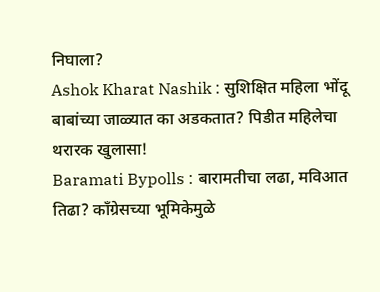निघाला?
Ashok Kharat Nashik : सुशिक्षित महिला भोंदू बाबांच्या जाळ्यात का अडकतात? पिडीत महिलेचा थरारक खुलासा!
Baramati Bypolls : बारामतीचा लढा, मविआत तिढा? काँग्रेसच्या भूमिकेमुळे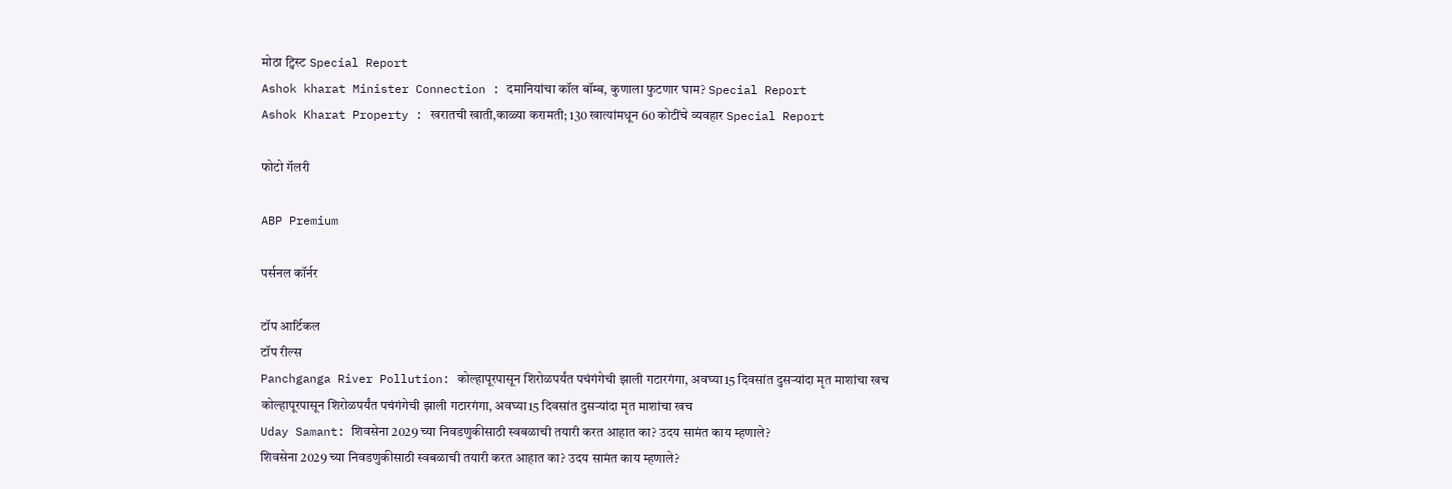मोठा ट्विस्ट Special Report
Ashok kharat Minister Connection : दमानियांचा कॉल बॉम्ब, कुणाला फुटणार घाम? Special Report
Ashok Kharat Property : खरातची खाती,काळ्या करामती; 130 खात्यांमधून 60 कोटींचे व्यवहार Special Report

फोटो गॅलरी

ABP Premium

पर्सनल कॉर्नर

टॉप आर्टिकल
टॉप रील्स
Panchganga River Pollution: कोल्हापूरपासून शिरोळपर्यंत पचंगंगेची झाली गटारगंगा, अवघ्या15 दिवसांत दुसऱ्यांदा मृत माशांचा खच
कोल्हापूरपासून शिरोळपर्यंत पचंगंगेची झाली गटारगंगा, अवघ्या15 दिवसांत दुसऱ्यांदा मृत माशांचा खच
Uday Samant: शिवसेना 2029 च्या निवडणुकीसाठी स्वबळाची तयारी करत आहात का? उदय सामंत काय म्हणाले?
शिवसेना 2029 च्या निवडणुकीसाठी स्वबळाची तयारी करत आहात का? उदय सामंत काय म्हणाले?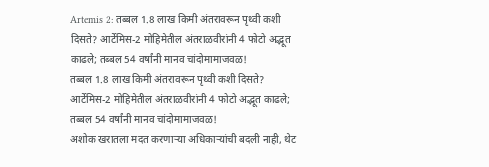Artemis 2: तब्बल 1.8 लाख किमी अंतरावरून पृथ्वी कशी दिसते? आर्टेमिस-2 मोहिमेतील अंतराळवीरांनी 4 फोटो अद्भूत काढले; तब्बल 54 वर्षांनी मानव चांदोमामाजवळ!
तब्बल 1.8 लाख किमी अंतरावरून पृथ्वी कशी दिसते? आर्टेमिस-2 मोहिमेतील अंतराळवीरांनी 4 फोटो अद्भूत काढले; तब्बल 54 वर्षांनी मानव चांदोमामाजवळ!
अशोक खरातला मदत करणाऱ्या अधिकाऱ्यांची बदली नाही, थेट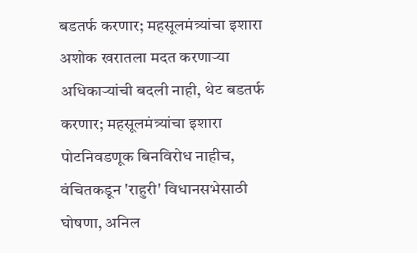बडतर्फ करणार; महसूलमंत्र्यांचा इशारा
अशोक खरातला मदत करणाऱ्या अधिकाऱ्यांची बदली नाही, थेट बडतर्फ करणार; महसूलमंत्र्यांचा इशारा
पोटनिवडणूक बिनविरोध नाहीच, वंचितकडून 'राहुरी' विधानसभेसाठी घोषणा, अनिल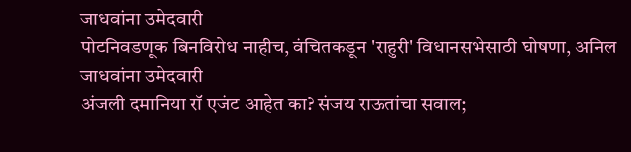जाधवांना उमेदवारी
पोटनिवडणूक बिनविरोध नाहीच, वंचितकडून 'राहुरी' विधानसभेसाठी घोषणा, अनिल जाधवांना उमेदवारी
अंजली दमानिया रॉ एजंट आहेत का? संजय राऊतांचा सवाल;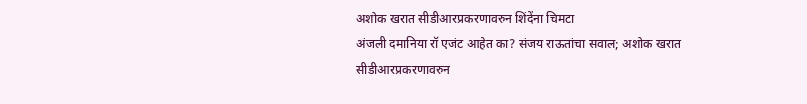अशोक खरात सीडीआरप्रकरणावरुन शिंदेंना चिमटा
अंजली दमानिया रॉ एजंट आहेत का? संजय राऊतांचा सवाल; अशोक खरात सीडीआरप्रकरणावरुन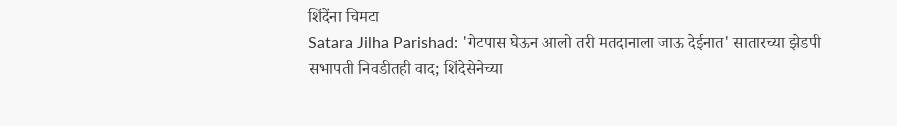शिंदेंना चिमटा
Satara Jilha Parishad: 'गेटपास घेऊन आलो तरी मतदानाला जाऊ देईनात' सातारच्या झेडपी सभापती निवडीतही वाद; शिंदेसेनेच्या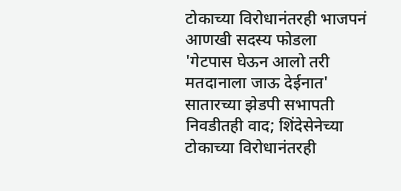टोकाच्या विरोधानंतरही भाजपनं आणखी सदस्य फोडला
'गेटपास घेऊन आलो तरी मतदानाला जाऊ देईनात' सातारच्या झेडपी सभापती निवडीतही वाद; शिंदेसेनेच्या टोकाच्या विरोधानंतरही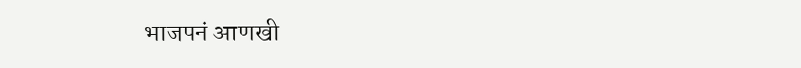भाजपनं आणखी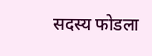सदस्य फोडला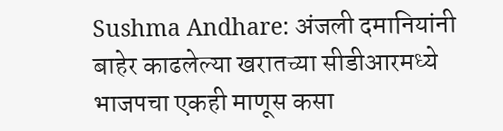Sushma Andhare: अंजली दमानियांनी बाहेर काढलेल्या खरातच्या सीडीआरमध्ये भाजपचा एकही माणूस कसा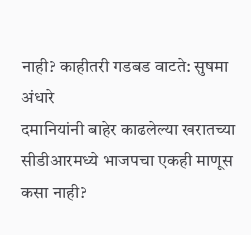नाही? काहीतरी गडबड वाटते: सुषमा अंधारे
दमानियांनी बाहेर काढलेल्या खरातच्या सीडीआरमध्ये भाजपचा एकही माणूस कसा नाही?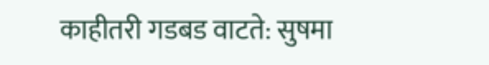काहीतरी गडबड वाटते: सुषमा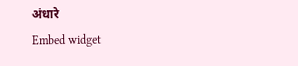अंधारे
Embed widget